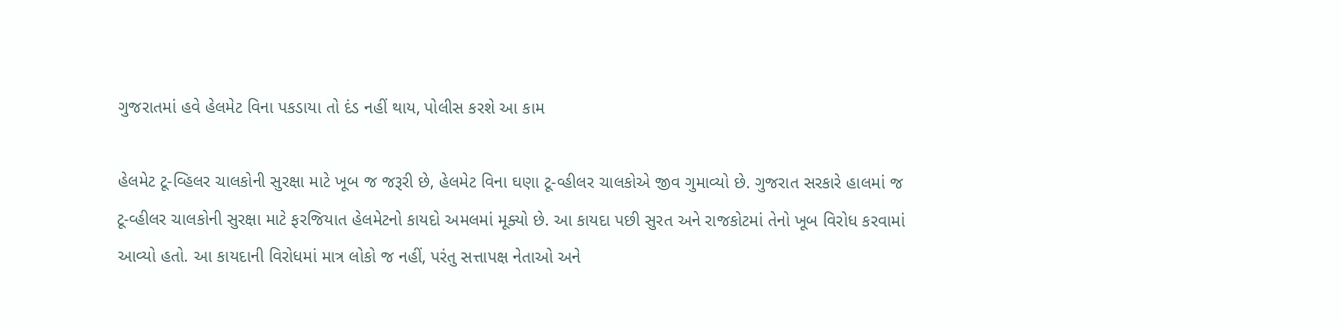ગુજરાતમાં હવે હેલમેટ વિના પકડાયા તો દંડ નહીં થાય, પોલીસ કરશે આ કામ

હેલમેટ ટૂ-વ્હિલર ચાલકોની સુરક્ષા માટે ખૂબ જ જરૂરી છે, હેલમેટ વિના ઘણા ટૂ-વ્હીલર ચાલકોએ જીવ ગુમાવ્યો છે. ગુજરાત સરકારે હાલમાં જ ટૂ-વ્હીલર ચાલકોની સુરક્ષા માટે ફરજિયાત હેલમેટનો કાયદો અમલમાં મૂક્યો છે. આ કાયદા પછી સુરત અને રાજકોટમાં તેનો ખૂબ વિરોધ કરવામાં આવ્યો હતો. આ કાયદાની વિરોધમાં માત્ર લોકો જ નહીં, પરંતુ સત્તાપક્ષ નેતાઓ અને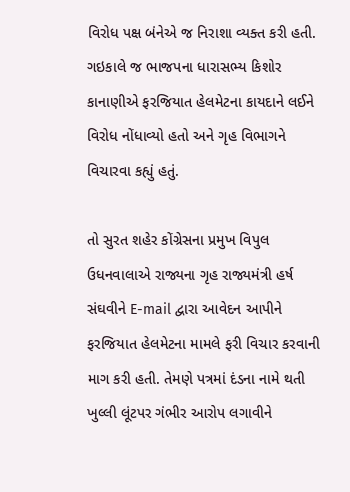વિરોધ પક્ષ બંનેએ જ નિરાશા વ્યક્ત કરી હતી. ગઇકાલે જ ભાજપના ધારાસભ્ય કિશોર કાનાણીએ ફરજિયાત હેલમેટના કાયદાને લઈને વિરોધ નોંધાવ્યો હતો અને ગૃહ વિભાગને વિચારવા કહ્યું હતું.

તો સુરત શહેર કોંગ્રેસના પ્રમુખ વિપુલ ઉધનવાલાએ રાજ્યના ગૃહ રાજ્યમંત્રી હર્ષ સંઘવીને E-mail દ્વારા આવેદન આપીને ફરજિયાત હેલમેટના મામલે ફરી વિચાર કરવાની માગ કરી હતી. તેમણે પત્રમાં દંડના નામે થતી ખુલ્લી લૂંટપર ગંભીર આરોપ લગાવીને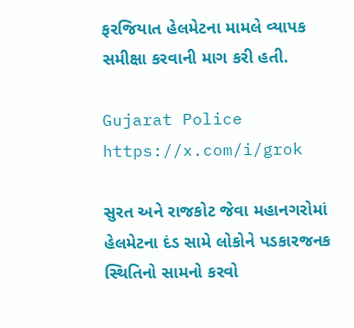ફરજિયાત હેલમેટના મામલે વ્યાપક સમીક્ષા કરવાની માગ કરી હતી.

Gujarat Police
https://x.com/i/grok

સુરત અને રાજકોટ જેવા મહાનગરોમાં હેલમેટના દંડ સામે લોકોને પડકારજનક સ્થિતિનો સામનો કરવો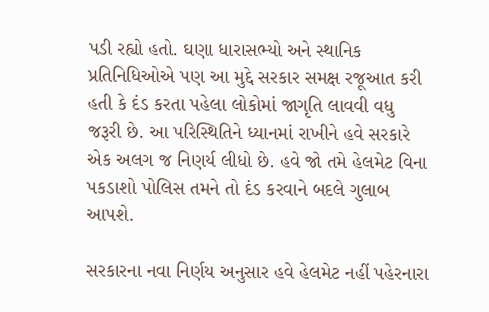પડી રહ્યો હતો. ઘણા ધારાસભ્યો અને સ્થાનિક પ્રતિનિધિઓએ પણ આ મુદ્દે સરકાર સમક્ષ રજૂઆત કરી હતી કે દંડ કરતા પહેલા લોકોમાં જાગૃતિ લાવવી વધુ જરૂરી છે. આ પરિસ્થિતિને ધ્યાનમાં રાખીને હવે સરકારે એક અલગ જ નિણર્ય લીધો છે. હવે જો તમે હેલમેટ વિના પકડાશો પોલિસ તમને તો દંડ કરવાને બદલે ગુલાબ આપશે.

સરકારના નવા નિર્ણય અનુસાર હવે હેલમેટ નહીં પહેરનારા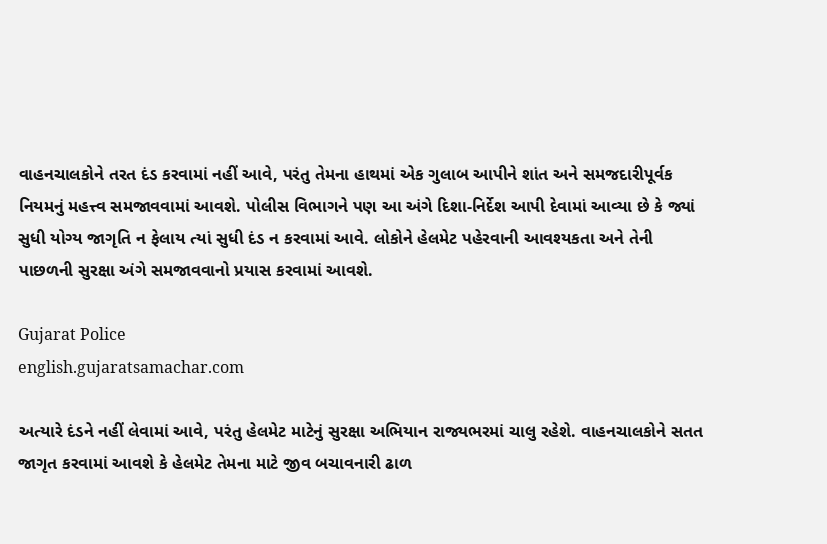વાહનચાલકોને તરત દંડ કરવામાં નહીં આવે, પરંતુ તેમના હાથમાં એક ગુલાબ આપીને શાંત અને સમજદારીપૂર્વક નિયમનું મહત્ત્વ સમજાવવામાં આવશે. પોલીસ વિભાગને પણ આ અંગે દિશા-નિર્દેશ આપી દેવામાં આવ્યા છે કે જ્યાં સુધી યોગ્ય જાગૃતિ ન ફેલાય ત્યાં સુધી દંડ ન કરવામાં આવે. લોકોને હેલમેટ પહેરવાની આવશ્યકતા અને તેની પાછળની સુરક્ષા અંગે સમજાવવાનો પ્રયાસ કરવામાં આવશે.

Gujarat Police
english.gujaratsamachar.com

અત્યારે દંડને નહીં લેવામાં આવે, પરંતુ હેલમેટ માટેનું સુરક્ષા અભિયાન રાજ્યભરમાં ચાલુ રહેશે. વાહનચાલકોને સતત જાગૃત કરવામાં આવશે કે હેલમેટ તેમના માટે જીવ બચાવનારી ઢાળ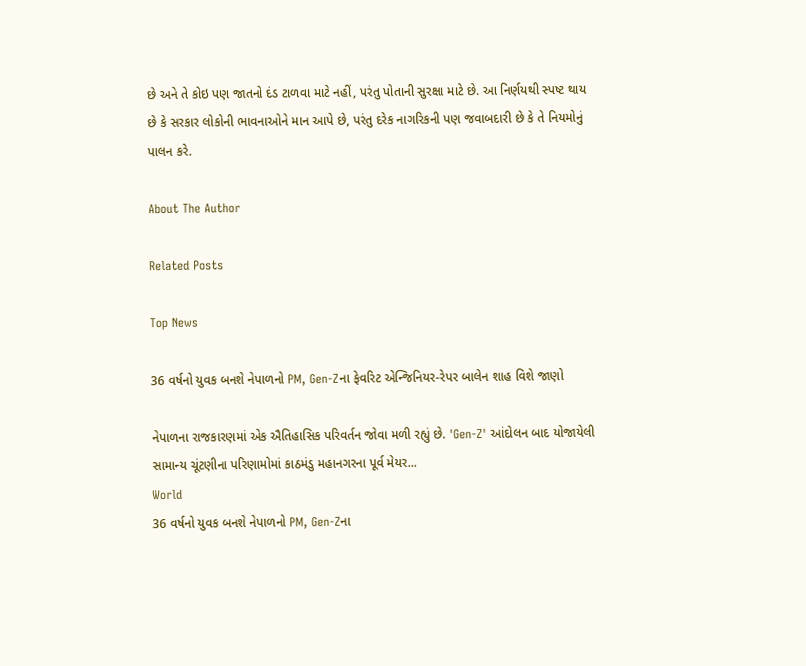છે અને તે કોઇ પણ જાતનો દંડ ટાળવા માટે નહીં, પરંતુ પોતાની સુરક્ષા માટે છે. આ નિર્ણયથી સ્પષ્ટ થાય છે કે સરકાર લોકોની ભાવનાઓને માન આપે છે, પરંતુ દરેક નાગરિકની પણ જવાબદારી છે કે તે નિયમોનું પાલન કરે.

About The Author

Related Posts

Top News

36 વર્ષનો યુવક બનશે નેપાળનો PM, Gen-Zના ફેવરિટ એન્જિનિયર-રેપર બાલેન શાહ વિશે જાણો

નેપાળના રાજકારણમાં એક ઐતિહાસિક પરિવર્તન જોવા મળી રહ્યું છે. 'Gen-Z' આંદોલન બાદ યોજાયેલી સામાન્ય ચૂંટણીના પરિણામોમાં કાઠમંડુ મહાનગરના પૂર્વ મેયર...
World
36 વર્ષનો યુવક બનશે નેપાળનો PM, Gen-Zના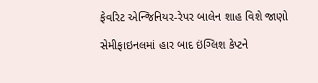ફેવરિટ એન્જિનિયર-રેપર બાલેન શાહ વિશે જાણો

સેમીફાઇનલમાં હાર બાદ ઇંગ્લિશ કેપ્ટને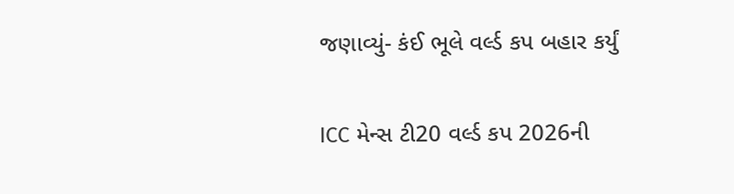જણાવ્યું- કંઈ ભૂલે વર્લ્ડ કપ બહાર કર્યું

ICC મેન્સ ટી20 વર્લ્ડ કપ 2026ની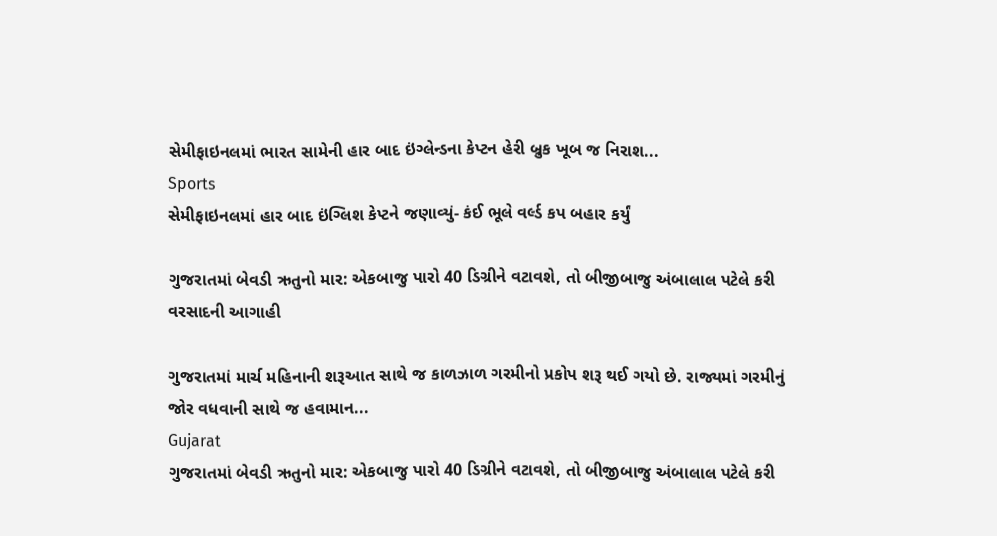સેમીફાઇનલમાં ભારત સામેની હાર બાદ ઇંગ્લેન્ડના કેપ્ટન હેરી બ્રુક ખૂબ જ નિરાશ...
Sports
સેમીફાઇનલમાં હાર બાદ ઇંગ્લિશ કેપ્ટને જણાવ્યું- કંઈ ભૂલે વર્લ્ડ કપ બહાર કર્યું

ગુજરાતમાં બેવડી ઋતુનો માર: એકબાજુ પારો 40 ડિગ્રીને વટાવશે, તો બીજીબાજુ અંબાલાલ પટેલે કરી વરસાદની આગાહી

ગુજરાતમાં માર્ચ મહિનાની શરૂઆત સાથે જ કાળઝાળ ગરમીનો પ્રકોપ શરૂ થઈ ગયો છે. રાજ્યમાં ગરમીનું જોર વધવાની સાથે જ હવામાન...
Gujarat
ગુજરાતમાં બેવડી ઋતુનો માર: એકબાજુ પારો 40 ડિગ્રીને વટાવશે, તો બીજીબાજુ અંબાલાલ પટેલે કરી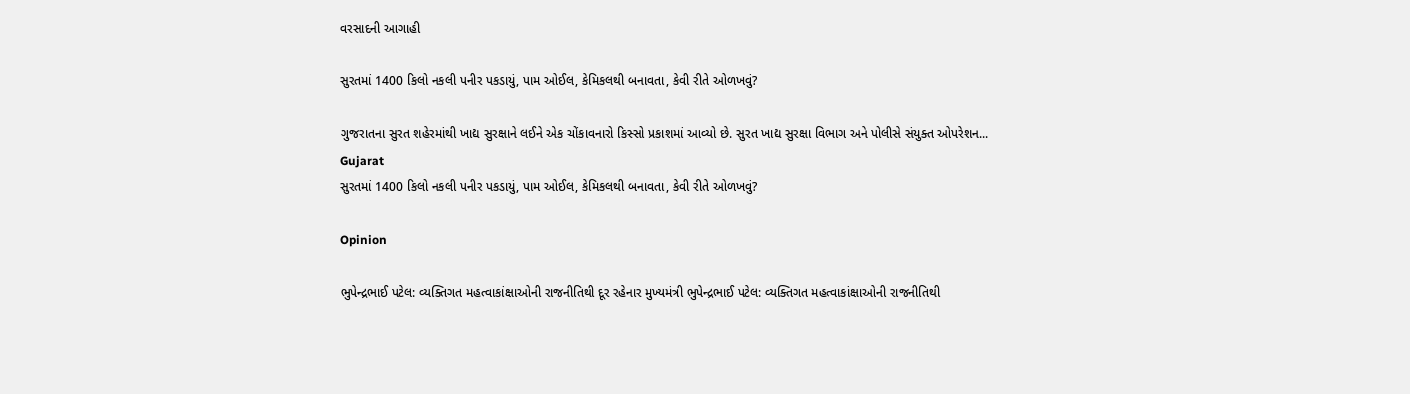વરસાદની આગાહી

સુરતમાં 1400 કિલો નકલી પનીર પકડાયું, પામ ઓઈલ, કેમિકલથી બનાવતા, કેવી રીતે ઓળખવું?

ગુજરાતના સુરત શહેરમાંથી ખાદ્ય સુરક્ષાને લઈને એક ચોંકાવનારો કિસ્સો પ્રકાશમાં આવ્યો છે. સુરત ખાદ્ય સુરક્ષા વિભાગ અને પોલીસે સંયુક્ત ઓપરેશન...
Gujarat
સુરતમાં 1400 કિલો નકલી પનીર પકડાયું, પામ ઓઈલ, કેમિકલથી બનાવતા, કેવી રીતે ઓળખવું?

Opinion

ભુપેન્દ્રભાઈ પટેલ: વ્યક્તિગત મહત્વાકાંક્ષાઓની રાજનીતિથી દૂર રહેનાર મુખ્યમંત્રી ભુપેન્દ્રભાઈ પટેલ: વ્યક્તિગત મહત્વાકાંક્ષાઓની રાજનીતિથી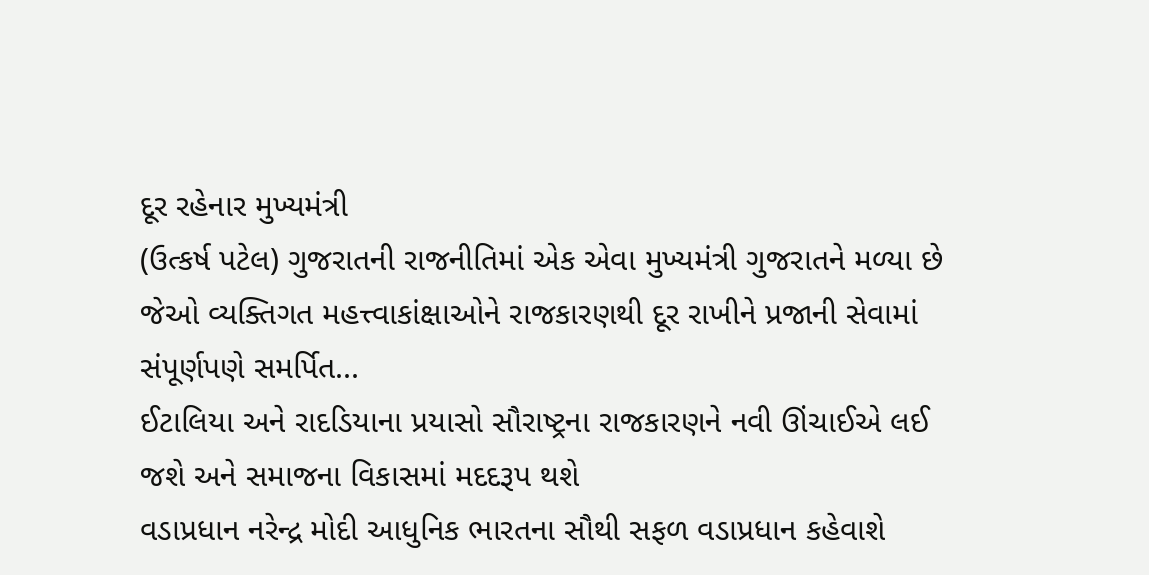દૂર રહેનાર મુખ્યમંત્રી
(ઉત્કર્ષ પટેલ) ગુજરાતની રાજનીતિમાં એક એવા મુખ્યમંત્રી ગુજરાતને મળ્યા છે જેઓ વ્યક્તિગત મહત્ત્વાકાંક્ષાઓને રાજકારણથી દૂર રાખીને પ્રજાની સેવામાં સંપૂર્ણપણે સમર્પિત...
ઈટાલિયા અને રાદડિયાના પ્રયાસો સૌરાષ્ટ્રના રાજકારણને નવી ઊંચાઈએ લઈ જશે અને સમાજના વિકાસમાં મદદરૂપ થશે
વડાપ્રધાન નરેન્દ્ર મોદી આધુનિક ભારતના સૌથી સફળ વડાપ્રધાન કહેવાશે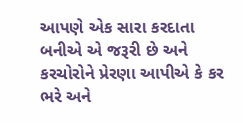આપણે એક સારા કરદાતા બનીએ એ જરૂરી છે અને કરચોરોને પ્રેરણા આપીએ કે કર ભરે અને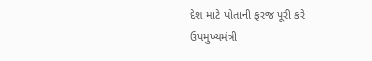દેશ માટે પોતાની ફરજ પૂરી કરે
ઉપમુખ્યમંત્રી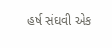હર્ષ સંઘવી એક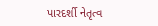પારદર્શી નેતૃત્વ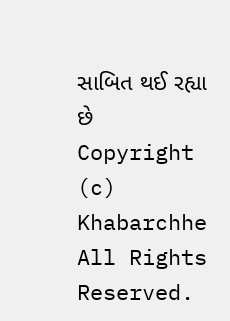સાબિત થઈ રહ્યા છે
Copyright (c) Khabarchhe All Rights Reserved.